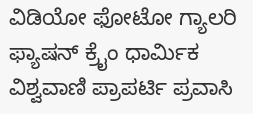ವಿಡಿಯೋ ಫೋಟೋ ಗ್ಯಾಲರಿ ಫ್ಯಾಷನ್ ಕ್ರೈಂ ಧಾರ್ಮಿಕ ವಿಶ್ವವಾಣಿ ಪ್ರಾಪರ್ಟಿ ಪ್ರವಾಸಿ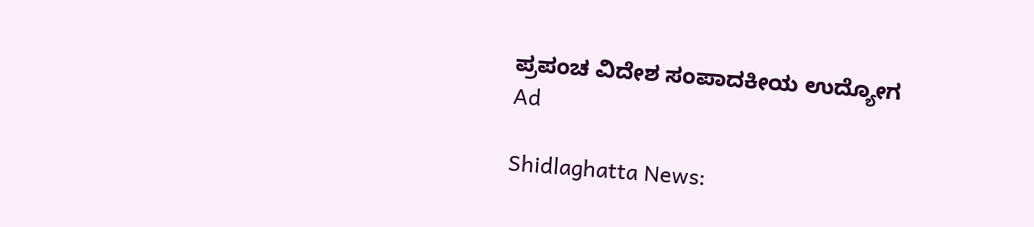ಪ್ರಪಂಚ ವಿದೇಶ ಸಂಪಾದಕೀಯ ಉದ್ಯೋಗ
Ad

Shidlaghatta News: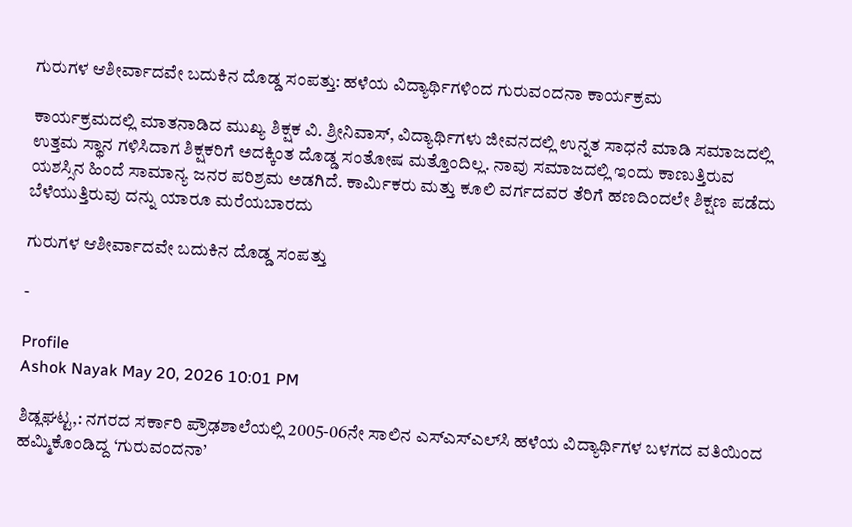ಗುರುಗಳ ಆಶೀರ್ವಾದವೇ ಬದುಕಿನ ದೊಡ್ಡ ಸಂಪತ್ತು: ಹಳೆಯ ವಿದ್ಯಾರ್ಥಿಗಳಿಂದ ಗುರುವಂದನಾ ಕಾರ್ಯಕ್ರಮ

ಕಾರ್ಯಕ್ರಮದಲ್ಲಿ ಮಾತನಾಡಿದ ಮುಖ್ಯ ಶಿಕ್ಷಕ ವಿ. ಶ್ರೀನಿವಾಸ್, ವಿದ್ಯಾರ್ಥಿಗಳು ಜೀವನದಲ್ಲಿ ಉನ್ನತ ಸಾಧನೆ ಮಾಡಿ ಸಮಾಜದಲ್ಲಿ ಉತ್ತಮ ಸ್ಥಾನ ಗಳಿಸಿದಾಗ ಶಿಕ್ಷಕರಿಗೆ ಅದಕ್ಕಿಂತ ದೊಡ್ಡ ಸಂತೋಷ ಮತ್ತೊಂದಿಲ್ಲ. ನಾವು ಸಮಾಜದಲ್ಲಿ ಇಂದು ಕಾಣುತ್ತಿರುವ ಯಶಸ್ಸಿನ ಹಿಂದೆ ಸಾಮಾನ್ಯ ಜನರ ಪರಿಶ್ರಮ ಅಡಗಿದೆ. ಕಾರ್ಮಿಕರು ಮತ್ತು ಕೂಲಿ ವರ್ಗದವರ ತೆರಿಗೆ ಹಣದಿಂದಲೇ ಶಿಕ್ಷಣ ಪಡೆದು ಬೆಳೆಯುತ್ತಿರುವು ದನ್ನು ಯಾರೂ ಮರೆಯಬಾರದು

ಗುರುಗಳ ಆಶೀರ್ವಾದವೇ ಬದುಕಿನ ದೊಡ್ಡ ಸಂಪತ್ತು

-

Profile
Ashok Nayak May 20, 2026 10:01 PM

ಶಿಡ್ಲಘಟ್ಟ,: ನಗರದ ಸರ್ಕಾರಿ ಪ್ರೌಢಶಾಲೆಯಲ್ಲಿ 2005-06ನೇ ಸಾಲಿನ ಎಸ್‌ಎಸ್‌ಎಲ್‌ಸಿ ಹಳೆಯ ವಿದ್ಯಾರ್ಥಿಗಳ ಬಳಗದ ವತಿಯಿಂದ ಹಮ್ಮಿಕೊಂಡಿದ್ದ ‘ಗುರುವಂದನಾ’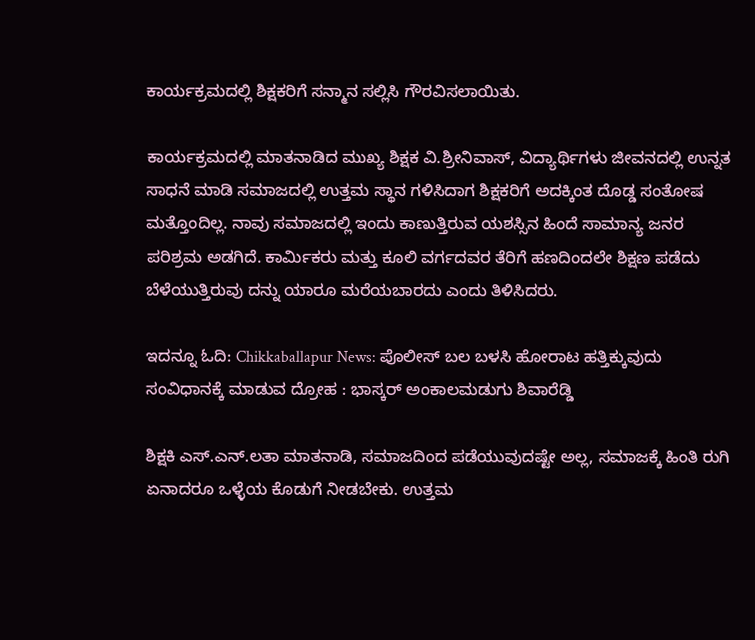ಕಾರ್ಯಕ್ರಮದಲ್ಲಿ ಶಿಕ್ಷಕರಿಗೆ ಸನ್ಮಾನ ಸಲ್ಲಿಸಿ ಗೌರವಿಸಲಾಯಿತು.

ಕಾರ್ಯಕ್ರಮದಲ್ಲಿ ಮಾತನಾಡಿದ ಮುಖ್ಯ ಶಿಕ್ಷಕ ವಿ.ಶ್ರೀನಿವಾಸ್, ವಿದ್ಯಾರ್ಥಿಗಳು ಜೀವನದಲ್ಲಿ ಉನ್ನತ ಸಾಧನೆ ಮಾಡಿ ಸಮಾಜದಲ್ಲಿ ಉತ್ತಮ ಸ್ಥಾನ ಗಳಿಸಿದಾಗ ಶಿಕ್ಷಕರಿಗೆ ಅದಕ್ಕಿಂತ ದೊಡ್ಡ ಸಂತೋಷ ಮತ್ತೊಂದಿಲ್ಲ. ನಾವು ಸಮಾಜದಲ್ಲಿ ಇಂದು ಕಾಣುತ್ತಿರುವ ಯಶಸ್ಸಿನ ಹಿಂದೆ ಸಾಮಾನ್ಯ ಜನರ ಪರಿಶ್ರಮ ಅಡಗಿದೆ. ಕಾರ್ಮಿಕರು ಮತ್ತು ಕೂಲಿ ವರ್ಗದವರ ತೆರಿಗೆ ಹಣದಿಂದಲೇ ಶಿಕ್ಷಣ ಪಡೆದು ಬೆಳೆಯುತ್ತಿರುವು ದನ್ನು ಯಾರೂ ಮರೆಯಬಾರದು ಎಂದು ತಿಳಿಸಿದರು.

ಇದನ್ನೂ ಓದಿ: Chikkaballapur News: ಪೊಲೀಸ್ ಬಲ ಬಳಸಿ ಹೋರಾಟ ಹತ್ತಿಕ್ಕುವುದು ಸಂವಿಧಾನಕ್ಕೆ ಮಾಡುವ ದ್ರೋಹ : ಭಾಸ್ಕರ್ ಅಂಕಾಲಮಡುಗು ಶಿವಾರೆಡ್ಡಿ

ಶಿಕ್ಷಕಿ ಎಸ್.ಎನ್.ಲತಾ ಮಾತನಾಡಿ, ಸಮಾಜದಿಂದ ಪಡೆಯುವುದಷ್ಟೇ ಅಲ್ಲ, ಸಮಾಜಕ್ಕೆ ಹಿಂತಿ ರುಗಿ ಏನಾದರೂ ಒಳ್ಳೆಯ ಕೊಡುಗೆ ನೀಡಬೇಕು. ಉತ್ತಮ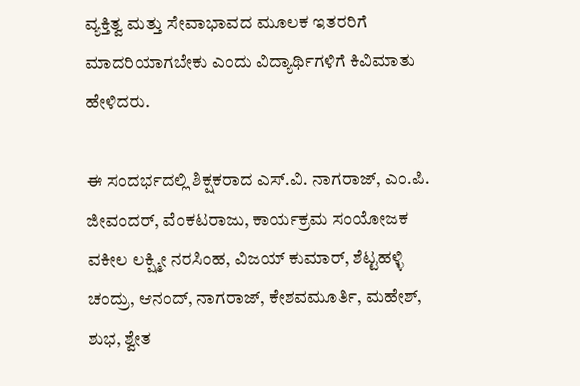ವ್ಯಕ್ತಿತ್ವ ಮತ್ತು ಸೇವಾಭಾವದ ಮೂಲಕ ಇತರರಿಗೆ ಮಾದರಿಯಾಗಬೇಕು ಎಂದು ವಿದ್ಯಾರ್ಥಿಗಳಿಗೆ ಕಿವಿಮಾತು ಹೇಳಿದರು.

ಈ ಸಂದರ್ಭದಲ್ಲಿ ಶಿಕ್ಷಕರಾದ ಎಸ್.ವಿ. ನಾಗರಾಜ್, ಎಂ.ಪಿ. ಜೀವಂದರ್, ವೆಂಕಟರಾಜು, ಕಾರ್ಯಕ್ರಮ ಸಂಯೋಜಕ ವಕೀಲ ಲಕ್ಷ್ಮೀ ನರಸಿಂಹ, ವಿಜಯ್ ಕುಮಾರ್, ಶೆಟ್ಟಹಳ್ಳಿ ಚಂದ್ರು, ಆನಂದ್, ನಾಗರಾಜ್, ಕೇಶವಮೂರ್ತಿ, ಮಹೇಶ್, ಶುಭ, ಶ್ವೇತ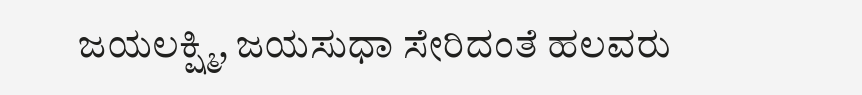ಜಯಲಕ್ಷ್ಮಿ, ಜಯಸುಧಾ ಸೇರಿದಂತೆ ಹಲವರು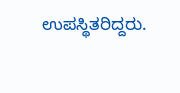ಉಪಸ್ಥಿತರಿದ್ದರು.